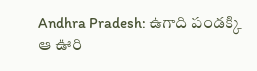Andhra Pradesh: ఉగాది పండక్కి ఆ ఊరి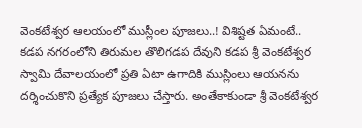వెంకటేశ్వర ఆలయంలో ముస్లీంల పూజలు..! విశిష్టత ఏమంటే..
కడప నగరంలోని తిరుమల తొలిగడప దేవుని కడప శ్రీ వెంకటేశ్వర స్వామి దేవాలయంలో ప్రతి ఏటా ఉగాదికి ముస్లింలు ఆయనను దర్శించుకొని ప్రత్యేక పూజలు చేస్తారు. అంతేకాకుండా శ్రీ వెంకటేశ్వర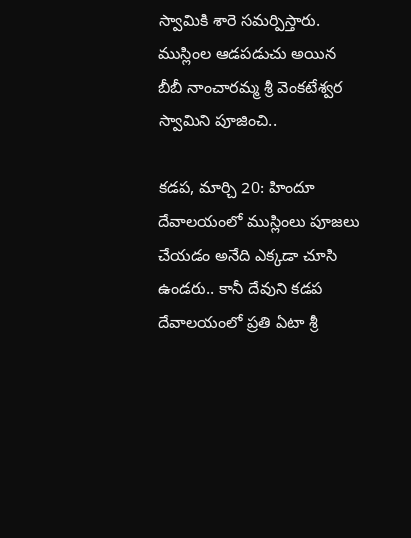స్వామికి శారె సమర్పిస్తారు. ముస్లింల ఆడపడుచు అయిన బీబీ నాంచారమ్మ శ్రీ వెంకటేశ్వర స్వామిని పూజించి..

కడప, మార్చి 20: హిందూ దేవాలయంలో ముస్లింలు పూజలు చేయడం అనేది ఎక్కడా చూసి ఉండరు.. కానీ దేవుని కడప దేవాలయంలో ప్రతి ఏటా శ్రీ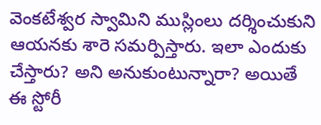వెంకటేశ్వర స్వామిని ముస్లింలు దర్శించుకుని ఆయనకు శారె సమర్పిస్తారు. ఇలా ఎందుకు చేస్తారు? అని అనుకుంటున్నారా? అయితే ఈ స్టోరీ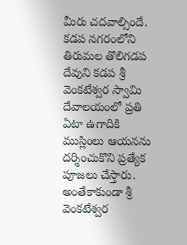మీరు చదవాల్సిందే.
కడప నగరంలోని తిరుమల తొలిగడప దేవుని కడప శ్రీ వెంకటేశ్వర స్వామి దేవాలయంలో ప్రతి ఏటా ఉగాదికి ముస్లింలు ఆయనను దర్శించుకొని ప్రత్యేక పూజలు చేస్తారు. అంతేకాకుండా శ్రీ వెంకటేశ్వర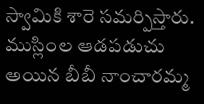స్వామికి శారె సమర్పిస్తారు. ముస్లింల ఆడపడుచు అయిన బీబీ నాంచారమ్మ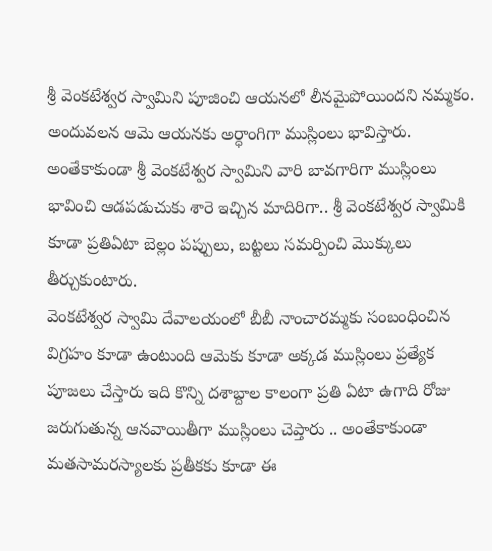శ్రీ వెంకటేశ్వర స్వామిని పూజించి ఆయనలో లీనమైపోయిందని నమ్మకం. అందువలన ఆమె ఆయనకు అర్ధాంగిగా ముస్లింలు భావిస్తారు. అంతేకాకుండా శ్రీ వెంకటేశ్వర స్వామిని వారి బావగారిగా ముస్లింలు భావించి ఆడపడుచుకు శారె ఇచ్చిన మాదిరిగా.. శ్రీ వెంకటేశ్వర స్వామికి కూడా ప్రతిఏటా బెల్లం పప్పులు, బట్టలు సమర్పించి మొక్కులు తీర్చుకుంటారు.
వెంకటేశ్వర స్వామి దేవాలయంలో బీబీ నాంచారమ్మకు సంబంధించిన విగ్రహం కూడా ఉంటుంది ఆమెకు కూడా అక్కడ ముస్లింలు ప్రత్యేక పూజలు చేస్తారు ఇది కొన్ని దశాబ్దాల కాలంగా ప్రతి ఏటా ఉగాది రోజు జరుగుతున్న ఆనవాయితీగా ముస్లింలు చెప్తారు .. అంతేకాకుండా మతసామరస్యాలకు ప్రతీకకు కూడా ఈ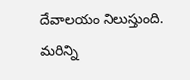దేవాలయం నిలుస్తుంది.
మరిన్ని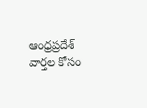ఆంధ్రప్రదేశ్ వార్తల కోసం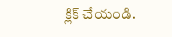క్లిక్ చేయండి.